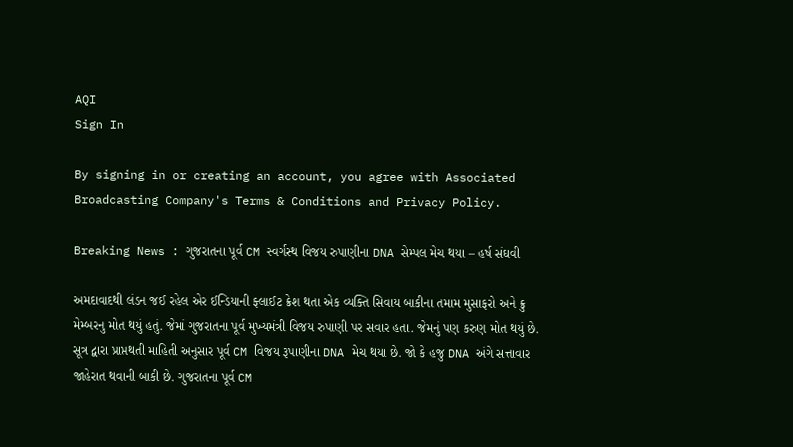AQI
Sign In

By signing in or creating an account, you agree with Associated Broadcasting Company's Terms & Conditions and Privacy Policy.

Breaking News : ગુજરાતના પૂર્વ CM સ્વર્ગસ્થ વિજય રુપાણીના DNA સેમ્પલ મેચ થયા – હર્ષ સંઘવી

અમદાવાદથી લંડન જઈ રહેલ એર ઈન્ડિયાની ફ્લાઈટ ક્રેશ થતા એક વ્યક્તિ સિવાય બાકીના તમામ મુસાફરો અને ક્રુ મેમ્બરનુ મોત થયું હતું. જેમાં ગુજરાતના પૂર્વ મુખ્યમંત્રી વિજય રુપાણી પર સવાર હતા. જેમનું પણ કરુણ મોત થયું છે. સૂત્ર દ્વારા પ્રાપ્તથતી માહિતી અનુસાર પૂર્વ CM વિજય રૂપાણીના DNA મેચ થયા છે. જો કે હજુ DNA અંગે સત્તાવાર જાહેરાત થવાની બાકી છે. ગુજરાતના પૂર્વ CM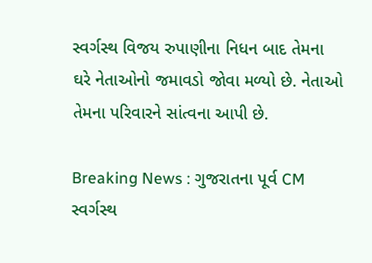સ્વર્ગસ્થ વિજય રુપાણીના નિધન બાદ તેમના ઘરે નેતાઓનો જમાવડો જોવા મળ્યો છે. નેતાઓ તેમના પરિવારને સાંત્વના આપી છે.

Breaking News : ગુજરાતના પૂર્વ CM સ્વર્ગસ્થ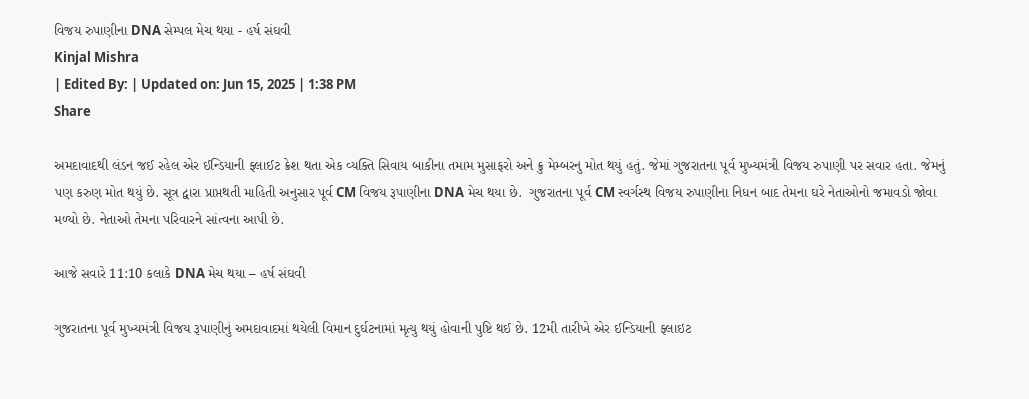વિજય રુપાણીના DNA સેમ્પલ મેચ થયા - હર્ષ સંઘવી
Kinjal Mishra
| Edited By: | Updated on: Jun 15, 2025 | 1:38 PM
Share

અમદાવાદથી લંડન જઈ રહેલ એર ઈન્ડિયાની ફ્લાઈટ ક્રેશ થતા એક વ્યક્તિ સિવાય બાકીના તમામ મુસાફરો અને ક્રુ મેમ્બરનુ મોત થયું હતું. જેમાં ગુજરાતના પૂર્વ મુખ્યમંત્રી વિજય રુપાણી પર સવાર હતા. જેમનું પણ કરુણ મોત થયું છે. સૂત્ર દ્વારા પ્રાપ્તથતી માહિતી અનુસાર પૂર્વ CM વિજય રૂપાણીના DNA મેચ થયા છે.  ગુજરાતના પૂર્વ CM સ્વર્ગસ્થ વિજય રુપાણીના નિધન બાદ તેમના ઘરે નેતાઓનો જમાવડો જોવા મળ્યો છે. નેતાઓ તેમના પરિવારને સાંત્વના આપી છે.

આજે સવારે 11:10 કલાકે DNA મેચ થયા – હર્ષ સંઘવી

ગુજરાતના પૂર્વ મુખ્યમંત્રી વિજય રૂપાણીનું અમદાવાદમાં થયેલી વિમાન દુર્ઘટનામાં મૃત્યુ થયું હોવાની પુષ્ટિ થઈ છે. 12મી તારીખે એર ઈન્ડિયાની ફ્લાઇટ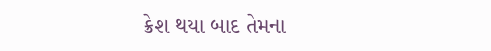ક્રેશ થયા બાદ તેમના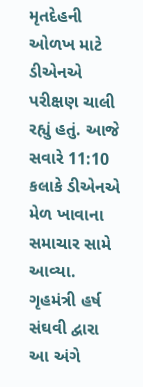મૃતદેહની ઓળખ માટે ડીએનએ પરીક્ષણ ચાલી રહ્યું હતું. આજે સવારે 11:10 કલાકે ડીએનએ મેળ ખાવાના સમાચાર સામે આવ્યા. ગૃહમંત્રી હર્ષ સંઘવી દ્વારા આ અંગે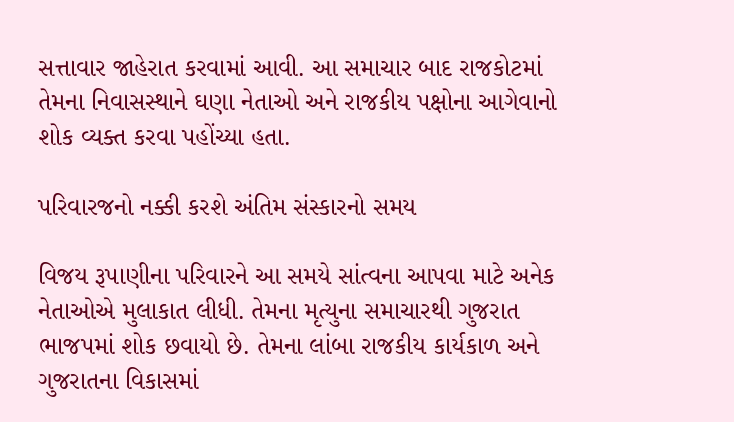સત્તાવાર જાહેરાત કરવામાં આવી. આ સમાચાર બાદ રાજકોટમાં તેમના નિવાસસ્થાને ઘણા નેતાઓ અને રાજકીય પક્ષોના આગેવાનો શોક વ્યક્ત કરવા પહોંચ્યા હતા.

પરિવારજનો નક્કી કરશે અંતિમ સંસ્કારનો સમય

વિજય રૂપાણીના પરિવારને આ સમયે સાંત્વના આપવા માટે અનેક નેતાઓએ મુલાકાત લીધી. તેમના મૃત્યુના સમાચારથી ગુજરાત ભાજપમાં શોક છવાયો છે. તેમના લાંબા રાજકીય કાર્યકાળ અને ગુજરાતના વિકાસમાં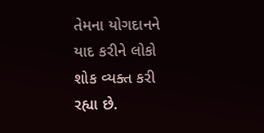તેમના યોગદાનને યાદ કરીને લોકો શોક વ્યક્ત કરી રહ્યા છે.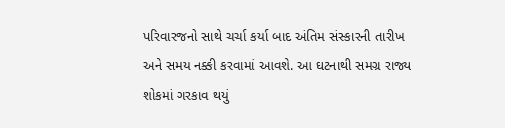પરિવારજનો સાથે ચર્ચા કર્યા બાદ અંતિમ સંસ્કારની તારીખ અને સમય નક્કી કરવામાં આવશે. આ ઘટનાથી સમગ્ર રાજ્ય શોકમાં ગરકાવ થયું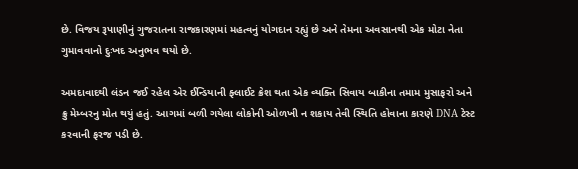છે. વિજય રૂપાણીનું ગુજરાતના રાજકારણમાં મહત્વનું યોગદાન રહ્યું છે અને તેમના અવસાનથી એક મોટા નેતા ગુમાવવાનો દુઃખદ અનુભવ થયો છે.

અમદાવાદથી લંડન જઈ રહેલ એર ઈન્ડિયાની ફ્લાઈટ ક્રેશ થતા એક વ્યક્તિ સિવાય બાકીના તમામ મુસાફરો અને ક્રુ મેમ્બરનુ મોત થયું હતું. આગમાં બળી ગયેલા લોકોની ઓળખી ન શકાય તેવી સ્થિતિ હોવાના કારણે DNA ટેસ્ટ કરવાની ફરજ પડી છે.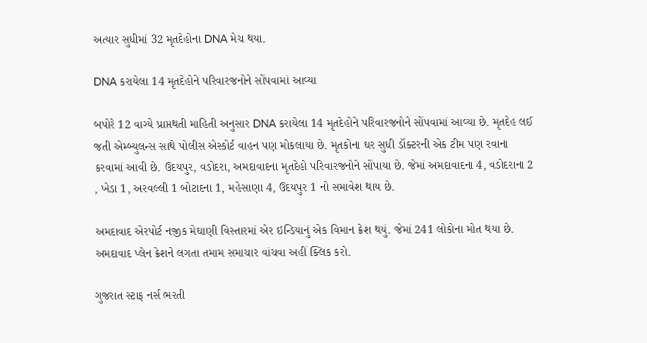અત્યાર સુધીમાં 32 મૃતદેહોના DNA મેચ થયા.

DNA કરાયેલા 14 મૃતદેહોને પરિવારજનોને સોંપવામાં આવ્યા

બપોરે 12 વાગ્યે પ્રાપ્તથતી માહિતી અનુસાર DNA કરાયેલા 14 મૃતદેહોને પરિવારજનોને સોંપવામાં આવ્યા છે. મૃતદેહ લઈ જતી એમ્બ્યુલન્સ સાથે પોલીસ એસ્કોર્ટ વાહન પણ મોકલાયા છે. મૃતકોના ઘર સુધી ડૉક્ટરની એક ટીમ પણ રવાના કરવામાં આવી છે. ઉદયપુર, વડોદરા, અમદાવાદના મૃતદેહો પરિવારજનોને સોંપાયા છે. જેમાં અમદાવાદના 4, વડોદરાના 2 , ખેડા 1, અરવલ્લી 1 બોટાદના 1, મહેસાણા 4, ઉદયપુર 1 નો સમાવેશ થાય છે.

અમદાવાદ એરપોર્ટ નજીક મેઘાણી વિસ્તારમાં એર ઇન્ડિયાનું એક વિમાન ક્રેશ થયું. જેમાં 241 લોકોના મોત થયા છે. અમદાવાદ પ્લેન ક્રેશને લગતા તમામ સમાચાર વાંચવા અહીં ક્લિક કરો.

ગુજરાત સ્ટાફ નર્સ ભરતી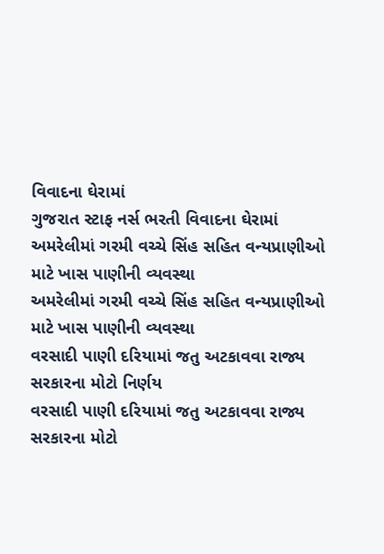વિવાદના ઘેરામાં
ગુજરાત સ્ટાફ નર્સ ભરતી વિવાદના ઘેરામાં
અમરેલીમાં ગરમી વચ્ચે સિંહ સહિત વન્યપ્રાણીઓ માટે ખાસ પાણીની વ્યવસ્થા
અમરેલીમાં ગરમી વચ્ચે સિંહ સહિત વન્યપ્રાણીઓ માટે ખાસ પાણીની વ્યવસ્થા
વરસાદી પાણી દરિયામાં જતુ અટકાવવા રાજ્ય સરકારના મોટો નિર્ણય
વરસાદી પાણી દરિયામાં જતુ અટકાવવા રાજ્ય સરકારના મોટો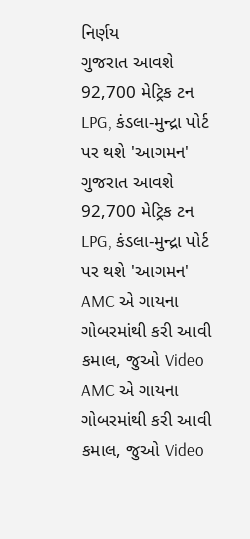નિર્ણય
ગુજરાત આવશે 92,700 મેટ્રિક ટન LPG, કંડલા-મુન્દ્રા પોર્ટ પર થશે 'આગમન'
ગુજરાત આવશે 92,700 મેટ્રિક ટન LPG, કંડલા-મુન્દ્રા પોર્ટ પર થશે 'આગમન'
AMC એ ગાયના ગોબરમાંથી કરી આવી કમાલ, જુઓ Video
AMC એ ગાયના ગોબરમાંથી કરી આવી કમાલ, જુઓ Video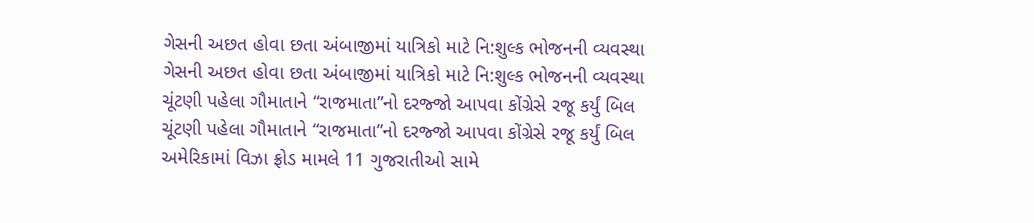ગેસની અછત હોવા છતા અંબાજીમાં યાત્રિકો માટે નિ:શુલ્ક ભોજનની વ્યવસ્થા
ગેસની અછત હોવા છતા અંબાજીમાં યાત્રિકો માટે નિ:શુલ્ક ભોજનની વ્યવસ્થા
ચૂંટણી પહેલા ગૌમાતાને “રાજમાતા”નો દરજ્જો આપવા કોંગ્રેસે રજૂ કર્યું બિલ
ચૂંટણી પહેલા ગૌમાતાને “રાજમાતા”નો દરજ્જો આપવા કોંગ્રેસે રજૂ કર્યું બિલ
અમેરિકામાં વિઝા ફ્રોડ મામલે 11 ગુજરાતીઓ સામે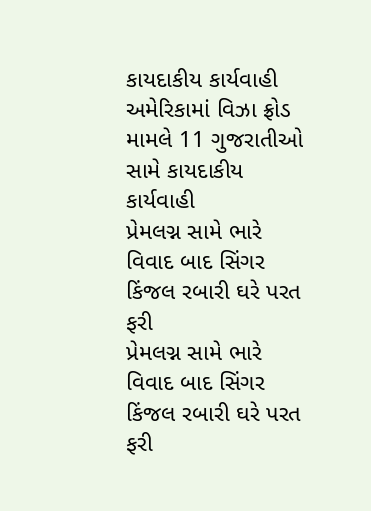કાયદાકીય કાર્યવાહી
અમેરિકામાં વિઝા ફ્રોડ મામલે 11 ગુજરાતીઓ સામે કાયદાકીય કાર્યવાહી
પ્રેમલગ્ન સામે ભારે વિવાદ બાદ સિંગર કિંજલ રબારી ઘરે પરત ફરી
પ્રેમલગ્ન સામે ભારે વિવાદ બાદ સિંગર કિંજલ રબારી ઘરે પરત ફરી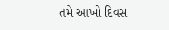તમે આખો દિવસ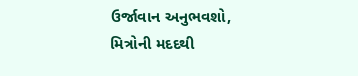ઉર્જાવાન અનુભવશો, મિત્રોની મદદથી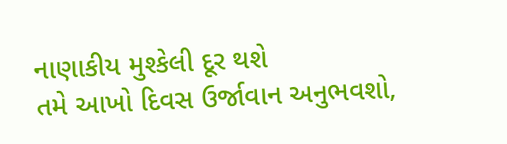નાણાકીય મુશ્કેલી દૂર થશે
તમે આખો દિવસ ઉર્જાવાન અનુભવશો,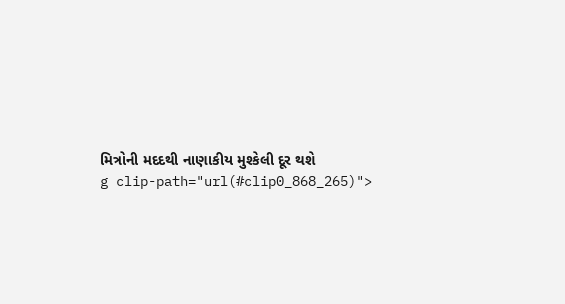મિત્રોની મદદથી નાણાકીય મુશ્કેલી દૂર થશે
g clip-path="url(#clip0_868_265)">